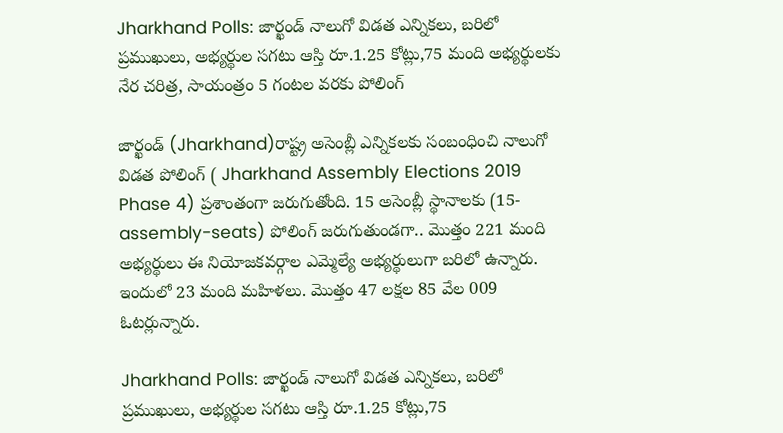Jharkhand Polls: జార్ఖండ్ నాలుగో విడత ఎన్నికలు, బరిలో ప్రముఖులు, అభ్యర్థుల సగటు ఆస్తి రూ.1.25 కోట్లు,75 మంది అభ్యర్థులకు నేర చరిత్ర, సాయంత్రం 5 గంటల వరకు పోలింగ్

జార్ఖండ్ (Jharkhand)రాష్ట్ర అసెంబ్లీ ఎన్నికలకు సంబంధించి నాలుగో విడత పోలింగ్ ( Jharkhand Assembly Elections 2019 Phase 4) ప్రశాంతంగా జరుగుతోంది. 15 అసెంబ్లీ స్థానాలకు (15-assembly-seats) పోలింగ్ జరుగుతుండగా.. మొత్తం 221 మంది అభ్యర్థులు ఈ నియోజకవర్గాల ఎమ్మెల్యే అభ్యర్థులుగా బరిలో ఉన్నారు. ఇందులో 23 మంది మహిళలు. మొత్తం 47 లక్షల 85 వేల 009 ఓటర్లున్నారు.

Jharkhand Polls: జార్ఖండ్ నాలుగో విడత ఎన్నికలు, బరిలో ప్రముఖులు, అభ్యర్థుల సగటు ఆస్తి రూ.1.25 కోట్లు,75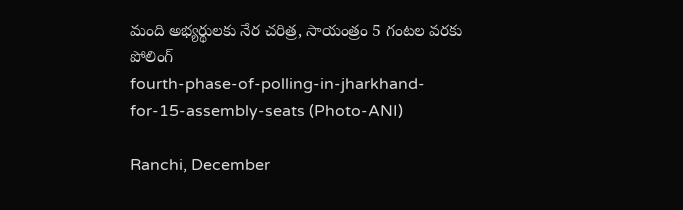మంది అభ్యర్థులకు నేర చరిత్ర, సాయంత్రం 5 గంటల వరకు పోలింగ్
fourth-phase-of-polling-in-jharkhand-for-15-assembly-seats (Photo-ANI)

Ranchi, December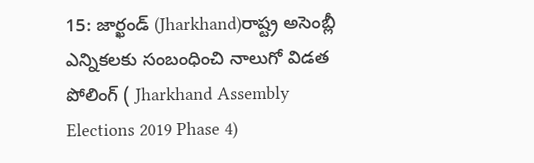15: జార్ఖండ్ (Jharkhand)రాష్ట్ర అసెంబ్లీ ఎన్నికలకు సంబంధించి నాలుగో విడత పోలింగ్ ( Jharkhand Assembly Elections 2019 Phase 4)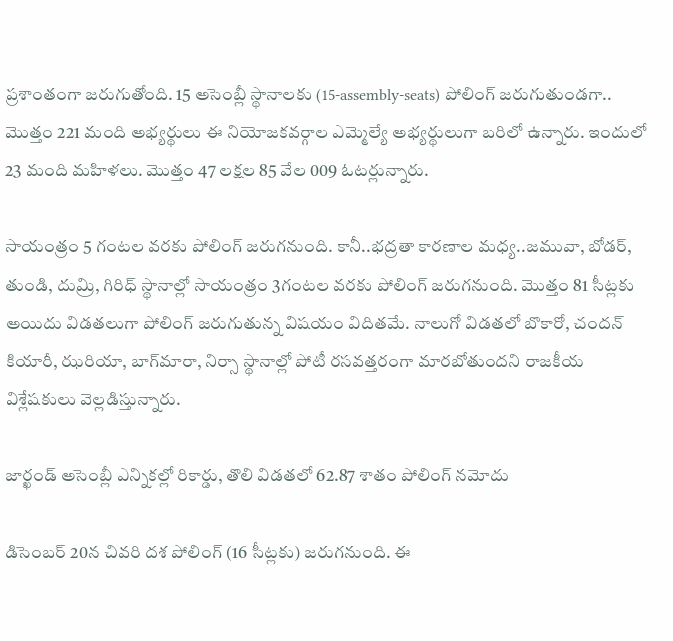ప్రశాంతంగా జరుగుతోంది. 15 అసెంబ్లీ స్థానాలకు (15-assembly-seats) పోలింగ్ జరుగుతుండగా.. మొత్తం 221 మంది అభ్యర్థులు ఈ నియోజకవర్గాల ఎమ్మెల్యే అభ్యర్థులుగా బరిలో ఉన్నారు. ఇందులో 23 మంది మహిళలు. మొత్తం 47 లక్షల 85 వేల 009 ఓటర్లున్నారు.

సాయంత్రం 5 గంటల వరకు పోలింగ్ జరుగనుంది. కానీ..భద్రతా కారణాల మధ్య..జమువా, బోడర్, తుండి, దుమ్రి, గిరిధ్ స్థానాల్లో సాయంత్రం 3గంటల వరకు పోలింగ్ జరుగనుంది. మొత్తం 81 సీట్లకు అయిదు విడతలుగా పోలింగ్ జరుగుతున్న విషయం విదితమే. నాలుగో విడతలో బొకారో, చందన్ కియారీ, ఝరియా, బాగ్‌మారా, నిర్సా స్థానాల్లో పోటీ రసవత్తరంగా మారబోతుందని రాజకీయ విశ్లేషకులు వెల్లడిస్తున్నారు.

జార్ఖండ్ అసెంబ్లీ ఎన్నికల్లో రికార్డు, తొలి విడతలో 62.87 శాతం పోలింగ్ నమోదు

డిసెంబర్ 20న చివరి దశ పోలింగ్ (16 సీట్లకు) జరుగనుంది. ఈ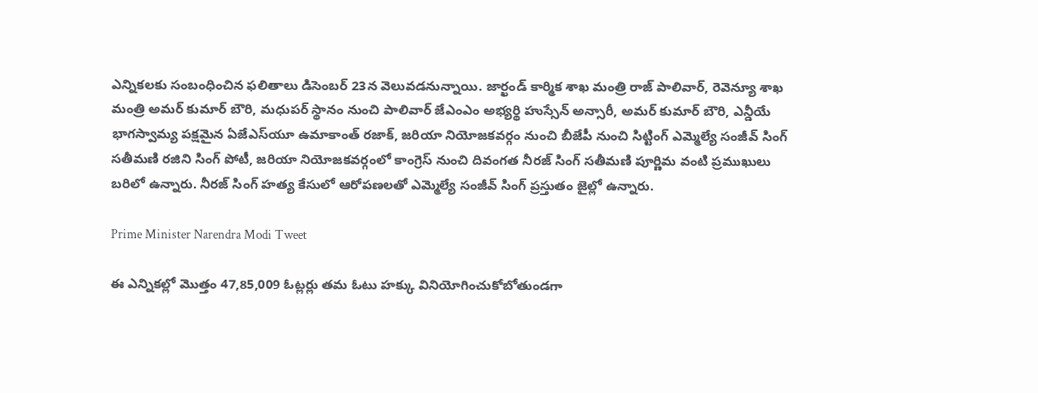ఎన్నికలకు సంబంధించిన ఫలితాలు డిసెంబర్ 23న వెలువడనున్నాయి. జార్ఖండ్ కార్మిక శాఖ మంత్రి రాజ్ పాలివార్, రెవెన్యూ శాఖ మంత్రి అమర్ కుమార్ బౌరి, మధుపర్ స్థానం నుంచి పాలివార్ జేఎంఎం అభ్యర్థి హుస్సేన్ అన్సారీ, అమర్ కుమార్ బౌరి, ఎన్డీయే భాగస్వామ్య పక్షమైన ఏజేఎస్‌యూ ఉమాకాంత్ రజాక్, జరియా నియోజకవర్గం నుంచి బీజేపీ నుంచి సిట్టింగ్ ఎమ్మెల్యే సంజీవ్ సింగ్ సతీమణి రజిని సింగ్ పోటీ, జరియా నియోజకవర్గంలో కాంగ్రెస్ నుంచి దివంగత నీరజ్ సింగ్ సతీమణి పూర్ణిమ వంటి ప్రముఖులు బరిలో ఉన్నారు. నీరజ్ సింగ్ హత్య కేసులో ఆరోపణలతో ఎమ్మెల్యే సంజీవ్ సింగ్ ప్రస్తుతం జైల్లో ఉన్నారు.

Prime Minister Narendra Modi Tweet

ఈ ఎన్నికల్లో మొత్తం 47,85,009 ఓట్లర్లు తమ ఓటు హక్కు వినియోగించుకోబోతుండగా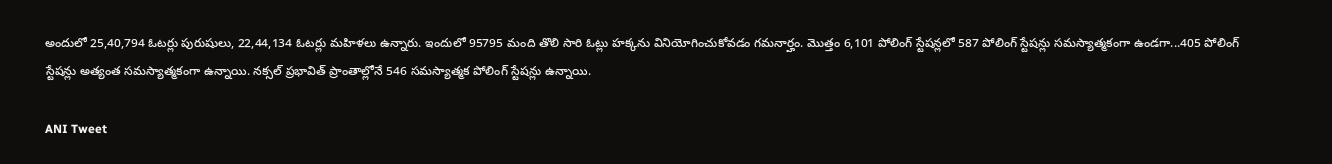అందులో 25,40,794 ఓటర్లు పురుషులు, 22,44,134 ఓటర్లు మహిళలు ఉన్నారు. ఇందులో 95795 మంది తొలి సారి ఓట్లు హక్కను వినియోగించుకోవడం గమనార్హం. మొత్తం 6,101 పోలింగ్ స్టేషన్లలో 587 పోలింగ్ స్టేషన్లు సమస్యాత్మకంగా ఉండగా...405 పోలింగ్ స్టేషన్లు అత్యంత సమస్యాత్మకంగా ఉన్నాయి. నక్సల్ ప్రభావిత్ ప్రాంతాల్లోనే 546 సమస్యాత్మక పోలింగ్ స్టేషన్లు ఉన్నాయి.

ANI Tweet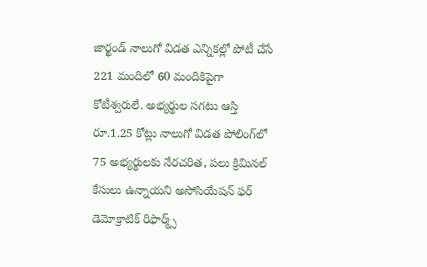జార్ఖండ్ నాలుగో విడత ఎన్నికల్లో పోటీ చేసే 221 మందిలో 60 మందికిపైగా కోటీశ్వరులే. అభ్యర్థుల సగటు ఆస్తి రూ.1.25 కోట్లు నాలుగో విడత పోలింగ్‌లో 75 అభ్యర్థులకు నేరచరిత, పలు క్రిమినల్ కేసులు ఉన్నాయని అసోసియేషన్ ఫర్ డెమోక్రాటిక్ రిఫార్మ్స్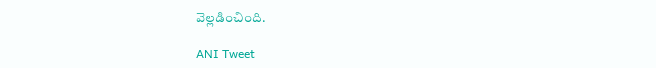వెల్లడించింది.

ANI Tweet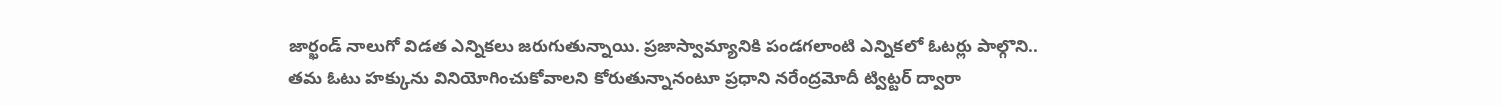జార్ఖండ్ నాలుగో విడత ఎన్నికలు జరుగుతున్నాయి. ప్రజాస్వామ్యానికి పండగలాంటి ఎన్నికలో ఓటర్లు పాల్గొని.. తమ ఓటు హక్కును వినియోగించుకోవాలని కోరుతున్నానంటూ ప్రధాని నరేంద్రమోదీ ట్విట్టర్ ద్వారా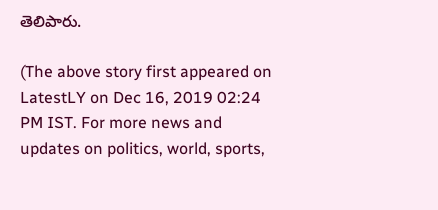తెలిపారు.

(The above story first appeared on LatestLY on Dec 16, 2019 02:24 PM IST. For more news and updates on politics, world, sports,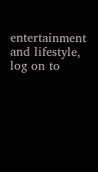entertainment and lifestyle, log on to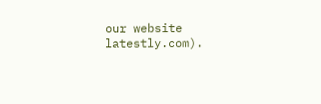our website latestly.com).